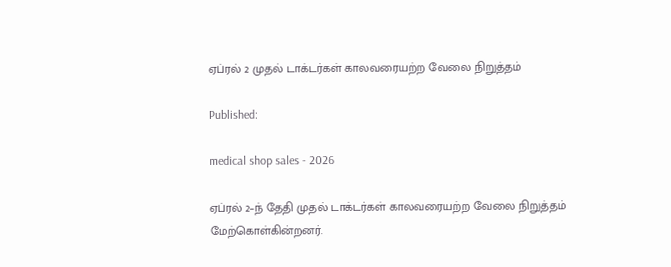ஏப்ரல் 2 முதல் டாக்டர்கள் காலவரையற்ற வேலை நிறுத்தம்

Published:

medical shop sales - 2026

ஏப்ரல் 2–ந் தேதி முதல் டாக்டர்கள் காலவரையற்ற வேலை நிறுத்தம் மேற்கொள்கின்றனர்.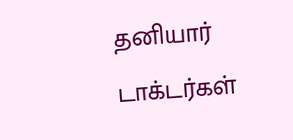தனியார் டாக்டர்கள்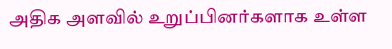அதிக அளவில் உறுப்பினர்களாக உள்ள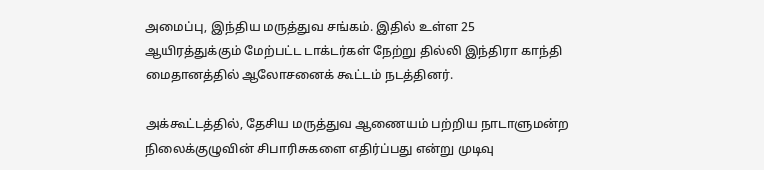அமைப்பு, இந்திய மருத்துவ சங்கம். இதில் உள்ள 25 ஆயிரத்துக்கும் மேற்பட்ட டாக்டர்கள் நேற்று தில்லி இந்திரா காந்தி மைதானத்தில் ஆலோசனைக் கூட்டம் நடத்தினர்.

அக்கூட்டத்தில், தேசிய மருத்துவ ஆணையம் பற்றிய நாடாளுமன்ற நிலைக்குழுவின் சிபாரிசுகளை எதிர்ப்பது என்று முடிவு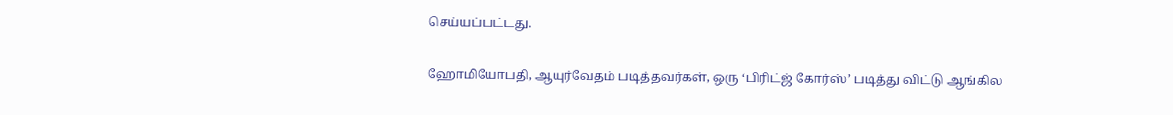செய்யப்பட்டது.

ஹோமியோபதி, ஆயுர்வேதம் படித்தவர்கள், ஒரு ‘பிரிட்ஜ் கோர்ஸ்’ படித்து விட்டு ஆங்கில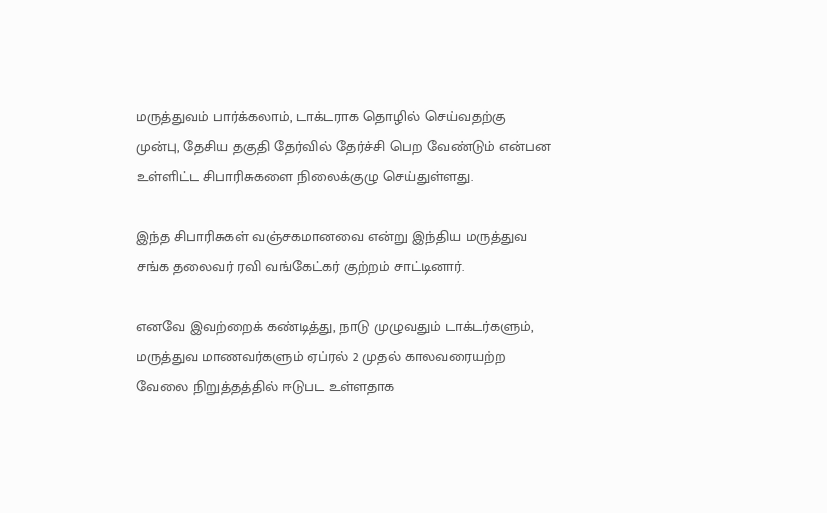மருத்துவம் பார்க்கலாம், டாக்டராக தொழில் செய்வதற்கு முன்பு, தேசிய தகுதி தேர்வில் தேர்ச்சி பெற வேண்டும் என்பன உள்ளிட்ட சிபாரிசுகளை நிலைக்குழு செய்துள்ளது.

இந்த சிபாரிசுகள் வஞ்சகமானவை என்று இந்திய மருத்துவ சங்க தலைவர் ரவி வங்கேட்கர் குற்றம் சாட்டினார்.

எனவே இவற்றைக் கண்டித்து, நாடு முழுவதும் டாக்டர்களும், மருத்துவ மாணவர்களும் ஏப்ரல் 2 முதல் காலவரையற்ற வேலை நிறுத்தத்தில் ஈடுபட உள்ளதாக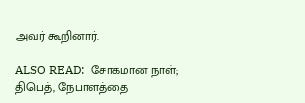அவர் கூறினார்.

ALSO READ:  சோகமான நாள்; திபெத், நேபாளத்தை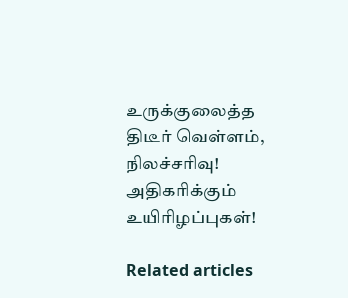உருக்குலைத்த திடீர் வெள்ளம், நிலச்சரிவு! அதிகரிக்கும் உயிரிழப்புகள்!

Related articles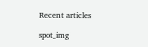Recent articles

spot_img